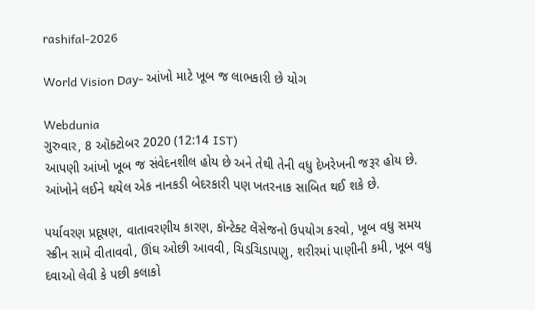rashifal-2026

World Vision Day- આંખો માટે ખૂબ જ લાભકારી છે યોગ

Webdunia
ગુરુવાર, 8 ઑક્ટોબર 2020 (12:14 IST)
આપણી આંખો ખૂબ જ સંવેદનશીલ હોય છે અને તેથી તેની વધુ દેખરેખની જરૂર હોય છે. આંખોને લઈને થયેલ એક નાનકડી બેદરકારી પણ ખતરનાક સાબિત થઈ શકે છે.

પર્યાવરણ પ્રદૂષણ, વાતાવરણીય કારણ, કૉન્ટેક્ટ લેંસેજનો ઉપયોગ કરવો, ખૂબ વધુ સમય સ્ક્રીન સામે વીતાવવો, ઊંઘ ઓછી આવવી, ચિડચિડાપણુ, શરીરમાં પાણીની કમી, ખૂબ વધુ દવાઓ લેવી કે પછી કલાકો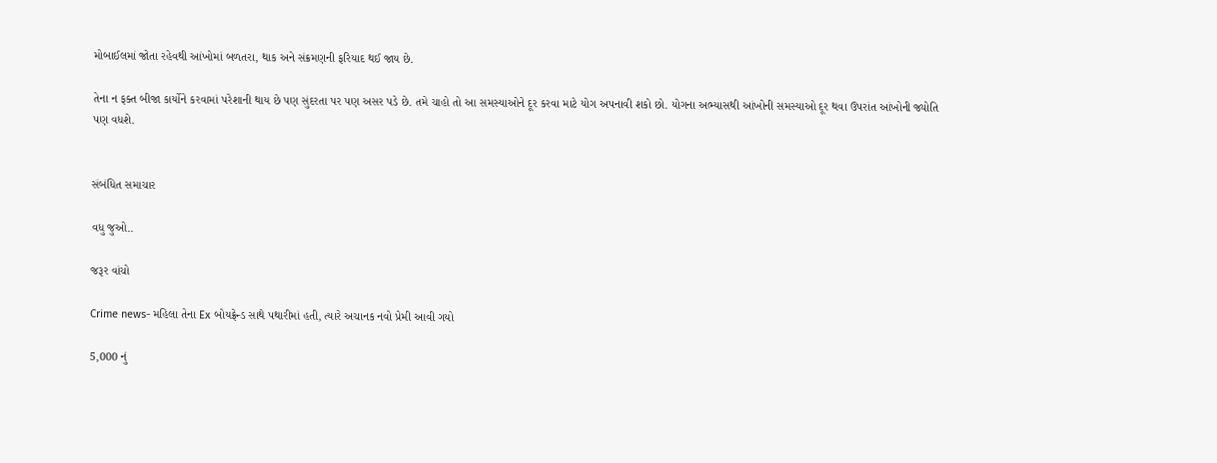મોબાઈલમાં જોતા રહેવથી આંખોમાં બળતરા, થાક અને સંક્રમણની ફરિયાદ થઈ જાય છે.

તેના ન ફક્ત બીજા કાર્યોને કરવામાં પરેશાની થાય છે પણ સુંદરતા પર પણ અસર પડે છે. તમે ચાહો તો આ સમસ્યાઓને દૂર કરવા માટે યોગ અપનાવી શકો છો. યોગના અભ્યાસથી આંખોની સમસ્યાઓ દૂર થવા ઉપરાંત આંખોની જ્યોતિ પણ વધશે.


સંબંધિત સમાચાર

વધુ જુઓ..

જરૂર વાંચો

Crime news- મહિલા તેના Ex બોયફ્રેન્ડ સાથે પથારીમાં હતી, ત્યારે અચાનક નવો પ્રેમી આવી ગયો

5,000 નું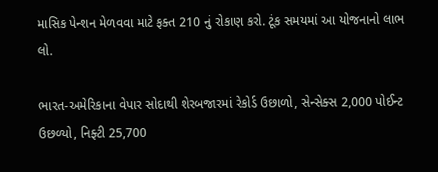માસિક પેન્શન મેળવવા માટે ફક્ત 210 નું રોકાણ કરો. ટૂંક સમયમાં આ યોજનાનો લાભ લો.

ભારત-અમેરિકાના વેપાર સોદાથી શેરબજારમાં રેકોર્ડ ઉછાળો, સેન્સેક્સ 2,000 પોઈન્ટ ઉછળ્યો, નિફ્ટી 25,700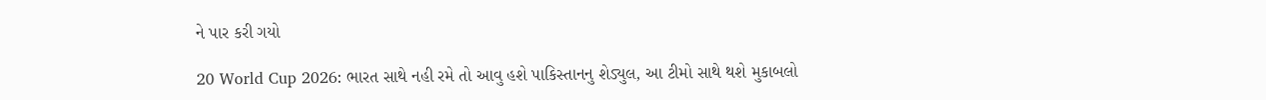ને પાર કરી ગયો

20 World Cup 2026: ભારત સાથે નહી રમે તો આવુ હશે પાકિસ્તાનનુ શેડ્યુલ, આ ટીમો સાથે થશે મુકાબલો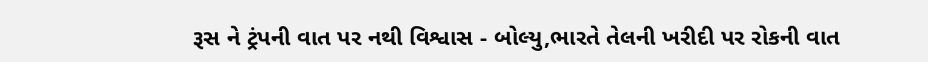રૂસ ને ટ્રંપની વાત પર નથી વિશ્વાસ - બોલ્યુ,ભારતે તેલની ખરીદી પર રોકની વાત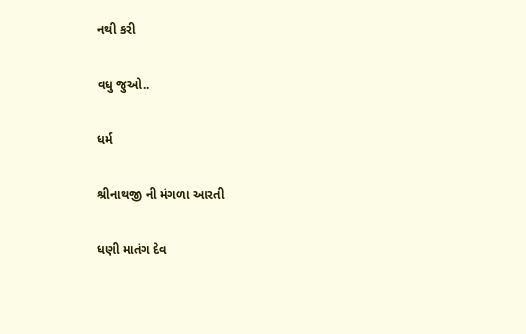નથી કરી

વધુ જુઓ..

ધર્મ

શ્રીનાથજી ની મંગળા આરતી

ધણી માતંગ દેવ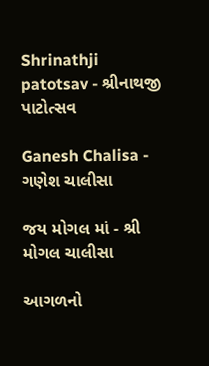Shrinathji patotsav - શ્રીનાથજી પાટોત્સવ

Ganesh Chalisa - ગણેશ ચાલીસા

જય મોગલ માં - શ્રી મોગલ ચાલીસા

આગળનો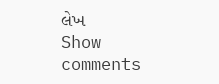લેખ
Show comments